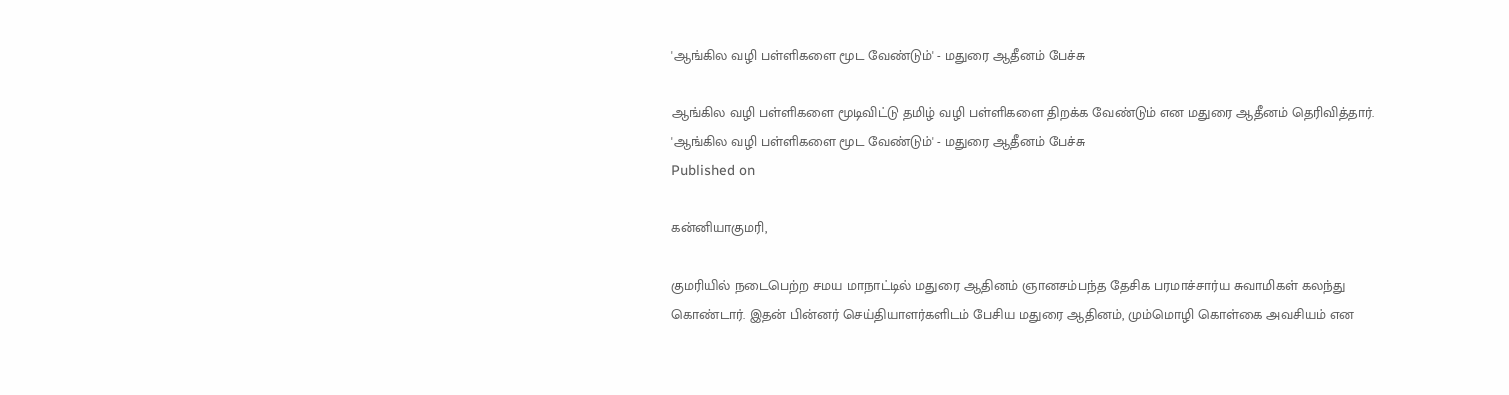'ஆங்கில வழி பள்ளிகளை மூட வேண்டும்' - மதுரை ஆதீனம் பேச்சு

ஆங்கில வழி பள்ளிகளை மூடிவிட்டு தமிழ் வழி பள்ளிகளை திறக்க வேண்டும் என மதுரை ஆதீனம் தெரிவித்தார்.
'ஆங்கில வழி பள்ளிகளை மூட வேண்டும்' - மதுரை ஆதீனம் பேச்சு
Published on

கன்னியாகுமரி,

குமரியில் நடைபெற்ற சமய மாநாட்டில் மதுரை ஆதினம் ஞானசம்பந்த தேசிக பரமாச்சார்ய சுவாமிகள் கலந்து கொண்டார். இதன் பின்னர் செய்தியாளர்களிடம் பேசிய மதுரை ஆதினம், மும்மொழி கொள்கை அவசியம் என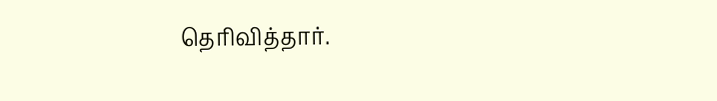தெரிவித்தார்.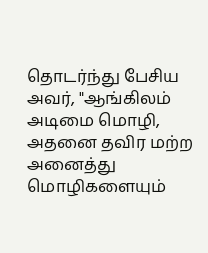தொடர்ந்து பேசிய அவர், "ஆங்கிலம் அடிமை மொழி, அதனை தவிர மற்ற அனைத்து மொழிகளையும்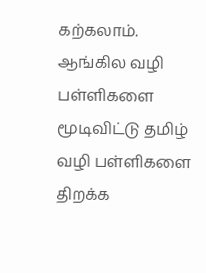கற்கலாம். ஆங்கில வழி பள்ளிகளை மூடிவிட்டு தமிழ் வழி பள்ளிகளை திறக்க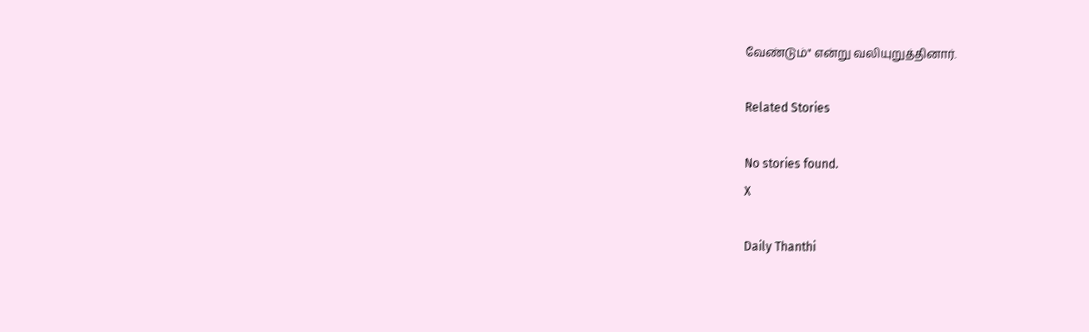வேண்டும்" என்று வலியுறுத்தினார்.

Related Stories

No stories found.
X

Daily Thanthi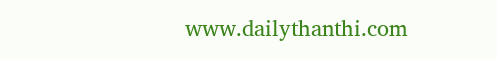www.dailythanthi.com